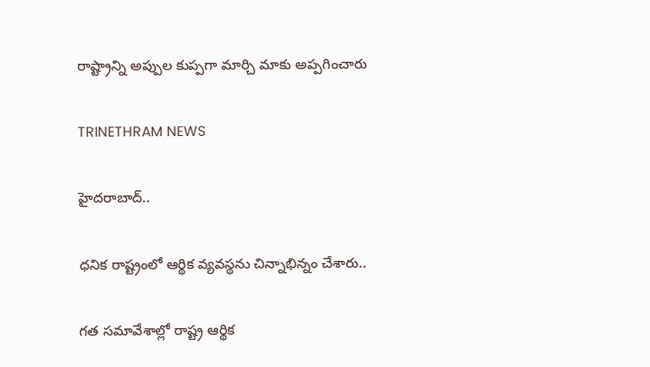రాష్ట్రాన్ని అప్పుల కుప్పగా మార్చి మాకు అప్పగించారు

TRINETHRAM NEWS

హైదరాబాద్..

ధనిక రాష్ట్రంలో ఆర్థిక వ్యవస్థను చిన్నాభిన్నం చేశారు..

గత సమావేశాల్లో రాష్ట్ర ఆర్థిక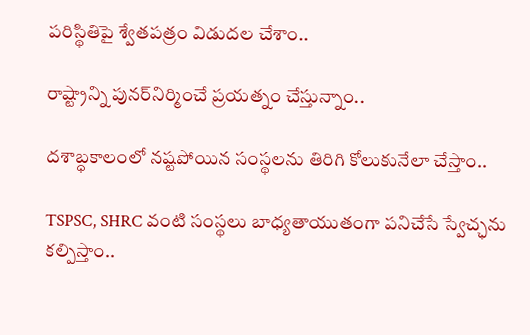పరిస్థితిపై శ్వేతపత్రం విడుదల చేశాం..

రాష్ట్రాన్ని పునర్‌నిర్మించే ప్రయత్నం చేస్తున్నాం..

దశాబ్ధకాలంలో నష్టపోయిన సంస్థలను తిరిగి కోలుకునేలా చేస్తాం..

TSPSC, SHRC వంటి సంస్థలు బాధ్యతాయుతంగా పనిచేసే స్వేచ్ఛను కల్పిస్తాం..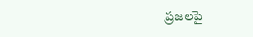ప్రజలపై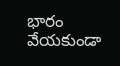భారం వేయకుండా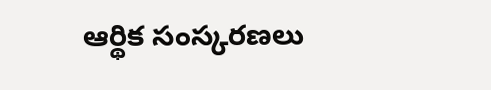ఆర్థిక సంస్కరణలు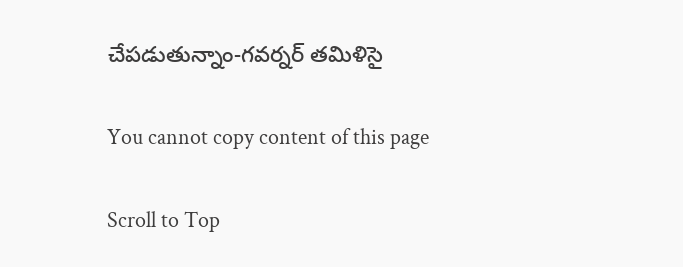చేపడుతున్నాం-గవర్నర్‌ తమిళిసై

You cannot copy content of this page

Scroll to Top